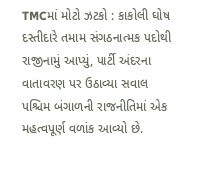TMCમાં મોટો ઝટકો : કાકોલી ઘોષ દસ્તીદારે તમામ સંગઠનાત્મક પદોથી રાજીનામું આપ્યું, પાર્ટી અંદરના વાતાવરણ પર ઉઠાવ્યા સવાલ
પશ્ચિમ બંગાળની રાજનીતિમાં એક મહત્વપૂર્ણ વળાંક આવ્યો છે.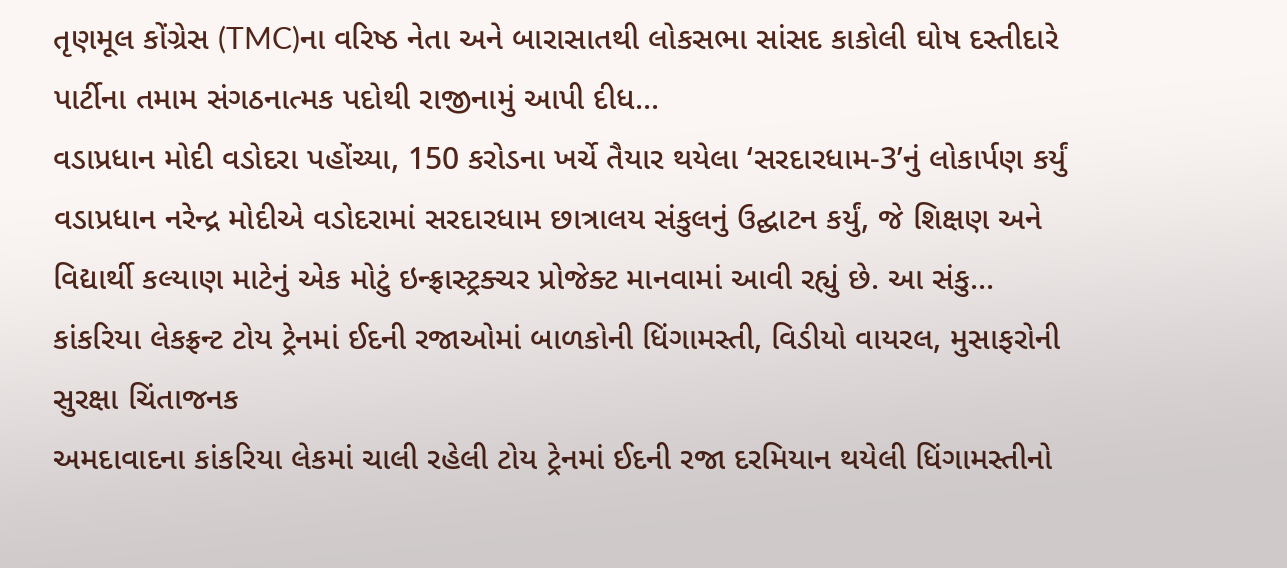તૃણમૂલ કોંગ્રેસ (TMC)ના વરિષ્ઠ નેતા અને બારાસાતથી લોકસભા સાંસદ કાકોલી ઘોષ દસ્તીદારે પાર્ટીના તમામ સંગઠનાત્મક પદોથી રાજીનામું આપી દીધ...
વડાપ્રધાન મોદી વડોદરા પહોંચ્યા, 150 કરોડના ખર્ચે તૈયાર થયેલા ‘સરદારધામ-3’નું લોકાર્પણ કર્યું
વડાપ્રધાન નરેન્દ્ર મોદીએ વડોદરામાં સરદારધામ છાત્રાલય સંકુલનું ઉદ્ઘાટન કર્યું, જે શિક્ષણ અને વિદ્યાર્થી કલ્યાણ માટેનું એક મોટું ઇન્ફ્રાસ્ટ્રક્ચર પ્રોજેક્ટ માનવામાં આવી રહ્યું છે. આ સંકુ...
કાંકરિયા લેકફ્રન્ટ ટોય ટ્રેનમાં ઈદની રજાઓમાં બાળકોની ધિંગામસ્તી, વિડીયો વાયરલ, મુસાફરોની સુરક્ષા ચિંતાજનક
અમદાવાદના કાંકરિયા લેકમાં ચાલી રહેલી ટોય ટ્રેનમાં ઈદની રજા દરમિયાન થયેલી ધિંગામસ્તીનો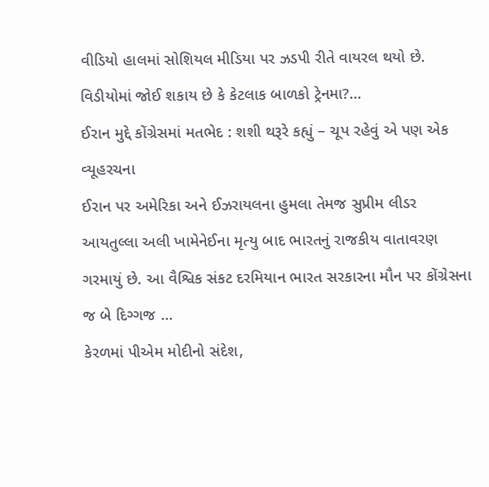વીડિયો હાલમાં સોશિયલ મીડિયા પર ઝડપી રીતે વાયરલ થયો છે. વિડીયોમાં જોઈ શકાય છે કે કેટલાક બાળકો ટ્રેનમા?...
ઈરાન મુદ્દે કોંગ્રેસમાં મતભેદ : શશી થરૂરે કહ્યું – ચૂપ રહેવું એ પણ એક વ્યૂહરચના
ઈરાન પર અમેરિકા અને ઈઝરાયલના હુમલા તેમજ સુપ્રીમ લીડર આયતુલ્લા અલી ખામેનેઈના મૃત્યુ બાદ ભારતનું રાજકીય વાતાવરણ ગરમાયું છે. આ વૈશ્વિક સંકટ દરમિયાન ભારત સરકારના મૌન પર કોંગ્રેસના જ બે દિગ્ગજ ...
કેરળમાં પીએમ મોદીનો સંદેશ,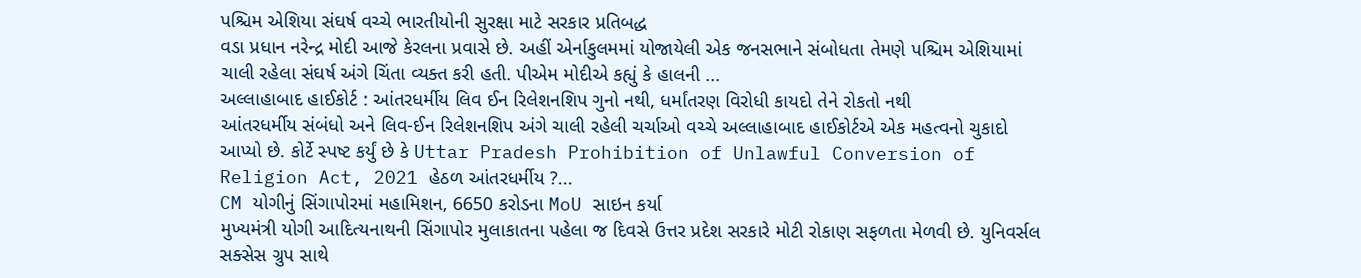પશ્ચિમ એશિયા સંઘર્ષ વચ્ચે ભારતીયોની સુરક્ષા માટે સરકાર પ્રતિબદ્ધ
વડા પ્રધાન નરેન્દ્ર મોદી આજે કેરલના પ્રવાસે છે. અહીં એર્નાકુલમમાં યોજાયેલી એક જનસભાને સંબોધતા તેમણે પશ્ચિમ એશિયામાં ચાલી રહેલા સંઘર્ષ અંગે ચિંતા વ્યક્ત કરી હતી. પીએમ મોદીએ કહ્યું કે હાલની ...
અલ્લાહાબાદ હાઈકોર્ટ : આંતરધર્મીય લિવ ઈન રિલેશનશિપ ગુનો નથી, ધર્માંતરણ વિરોધી કાયદો તેને રોકતો નથી
આંતરધર્મીય સંબંધો અને લિવ-ઈન રિલેશનશિપ અંગે ચાલી રહેલી ચર્ચાઓ વચ્ચે અલ્લાહાબાદ હાઈકોર્ટએ એક મહત્વનો ચુકાદો આપ્યો છે. કોર્ટે સ્પષ્ટ કર્યું છે કે Uttar Pradesh Prohibition of Unlawful Conversion of Religion Act, 2021 હેઠળ આંતરધર્મીય ?...
CM યોગીનું સિંગાપોરમાં મહામિશન, 6650 કરોડના MoU સાઇન કર્યા
મુખ્યમંત્રી યોગી આદિત્યનાથની સિંગાપોર મુલાકાતના પહેલા જ દિવસે ઉત્તર પ્રદેશ સરકારે મોટી રોકાણ સફળતા મેળવી છે. યુનિવર્સલ સક્સેસ ગ્રુપ સાથે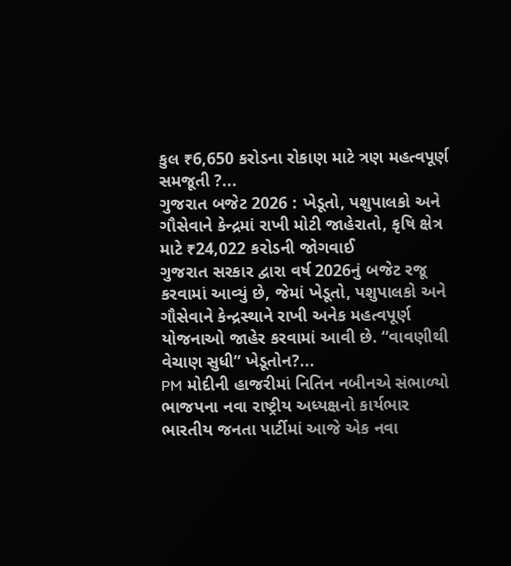કુલ ₹6,650 કરોડના રોકાણ માટે ત્રણ મહત્વપૂર્ણ સમજૂતી ?...
ગુજરાત બજેટ 2026 : ખેડૂતો, પશુપાલકો અને ગૌસેવાને કેન્દ્રમાં રાખી મોટી જાહેરાતો, કૃષિ ક્ષેત્ર માટે ₹24,022 કરોડની જોગવાઈ
ગુજરાત સરકાર દ્વારા વર્ષ 2026નું બજેટ રજૂ કરવામાં આવ્યું છે, જેમાં ખેડૂતો, પશુપાલકો અને ગૌસેવાને કેન્દ્રસ્થાને રાખી અનેક મહત્વપૂર્ણ યોજનાઓ જાહેર કરવામાં આવી છે. “વાવણીથી વેચાણ સુધી” ખેડૂતોન?...
PM મોદીની હાજરીમાં નિતિન નબીનએ સંભાળ્યો ભાજપના નવા રાષ્ટ્રીય અધ્યક્ષનો કાર્યભાર
ભારતીય જનતા પાર્ટીમાં આજે એક નવા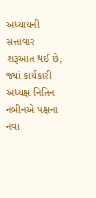અધ્યાયની સત્તાવાર શરૂઆત થઈ છે, જ્યાં કાર્યકારી અધ્યક્ષ નિતિન નબીનએ પક્ષના નવા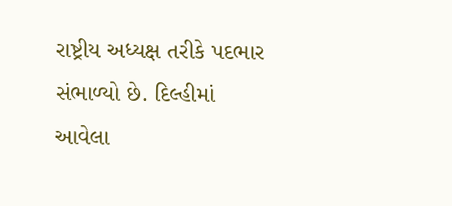રાષ્ટ્રીય અધ્યક્ષ તરીકે પદભાર સંભાળ્યો છે. દિલ્હીમાં આવેલા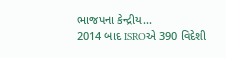ભાજપના કેન્દ્રીય...
2014 બાદ ISROએ 390 વિદેશી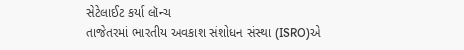સેટેલાઈટ કર્યા લૉન્ચ
તાજેતરમાં ભારતીય અવકાશ સંશોધન સંસ્થા (ISRO)એ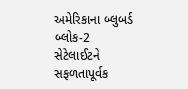અમેરિકાના બ્લુબર્ડ બ્લોક-2 સેટેલાઈટને સફળતાપૂર્વક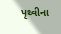પૃથ્વીના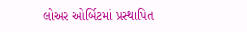લોઅર ઓર્બિટમાં પ્રસ્થાપિત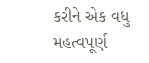કરીને એક વધુ મહત્વપૂર્ણ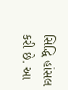સિદ્ધિ હાંસલ કરી છે. આ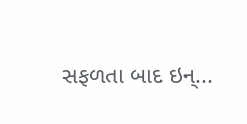સફળતા બાદ ઇન્...